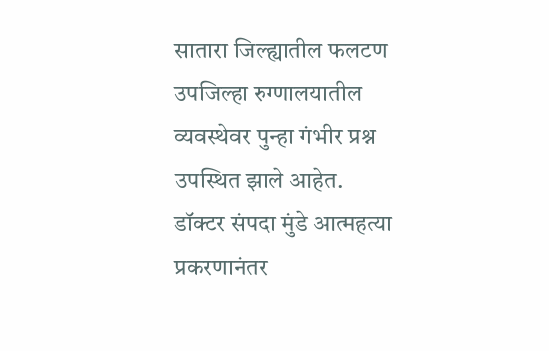सातारा जिल्ह्यातील फलटण उपजिल्हा रुग्णालयातील व्यवस्थेवर पुन्हा गंभीर प्रश्न उपस्थित झाले आहेत. डॉक्टर संपदा मुंडे आत्महत्या प्रकरणानंतर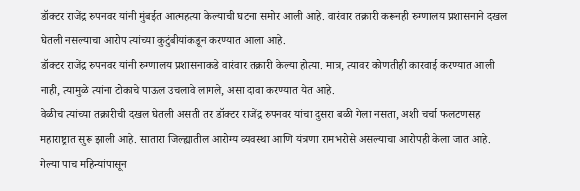डॉक्टर राजेंद्र रुपनवर यांनी मुंबईत आत्महत्या केल्याची घटना समोर आली आहे. वारंवार तक्रारी करूनही रुग्णालय प्रशासनाने दखल घेतली नसल्याचा आरोप त्यांच्या कुटुंबीयांकडून करण्यात आला आहे.
डॉक्टर राजेंद्र रुपनवर यांनी रुग्णालय प्रशासनाकडे वारंवार तक्रारी केल्या होत्या. मात्र, त्यावर कोणतीही कारवाई करण्यात आली नाही, त्यामुळे त्यांना टोकाचे पाऊल उचलावे लागले, असा दावा करण्यात येत आहे.
वेळीच त्यांच्या तक्रारीची दखल घेतली असती तर डॉक्टर राजेंद्र रुपनवर यांचा दुसरा बळी गेला नसता, अशी चर्चा फलटणसह महाराष्ट्रात सुरू झाली आहे. सातारा जिल्ह्यातील आरोग्य व्यवस्था आणि यंत्रणा रामभरोसे असल्याचा आरोपही केला जात आहे. गेल्या पाच महिन्यांपासून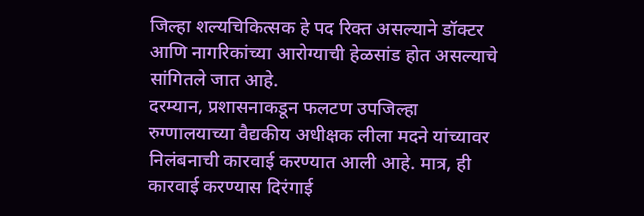जिल्हा शल्यचिकित्सक हे पद रिक्त असल्याने डॉक्टर आणि नागरिकांच्या आरोग्याची हेळसांड होत असल्याचे सांगितले जात आहे.
दरम्यान, प्रशासनाकडून फलटण उपजिल्हा रुग्णालयाच्या वैद्यकीय अधीक्षक लीला मदने यांच्यावर निलंबनाची कारवाई करण्यात आली आहे. मात्र, ही कारवाई करण्यास दिरंगाई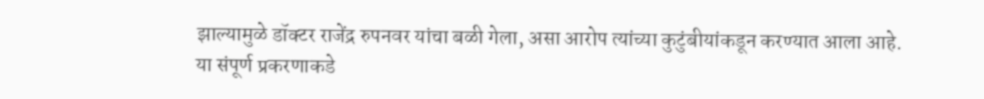झाल्यामुळे डॉक्टर राजेंद्र रुपनवर यांचा बळी गेला, असा आरोप त्यांच्या कुटुंबीयांकडून करण्यात आला आहे.
या संपूर्ण प्रकरणाकडे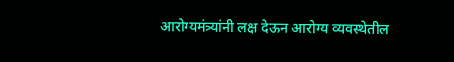आरोग्यमंत्र्यांनी लक्ष देऊन आरोग्य व्यवस्थेतील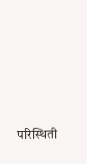परिस्थिती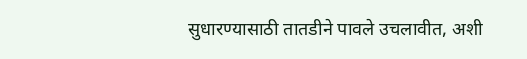सुधारण्यासाठी तातडीने पावले उचलावीत, अशी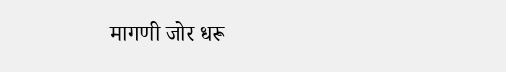मागणी जोर धरू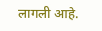लागली आहे.